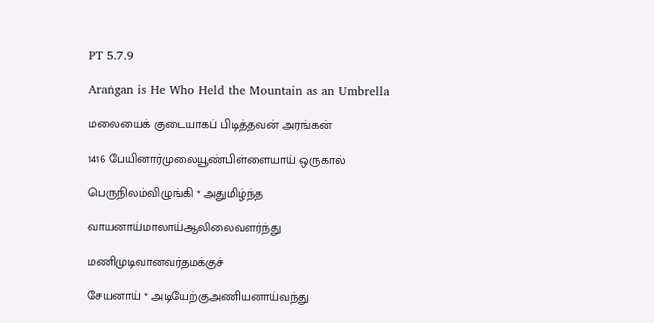PT 5.7.9

Araṅgan is He Who Held the Mountain as an Umbrella

மலையைக் குடையாகப் பிடித்தவன் அரங்கன்

1416 பேயினார்முலையூண்பிள்ளையாய் ஒருகால்

பெருநிலம்விழுங்கி * அதுமிழ்ந்த

வாயனாய்மாலாய்ஆலிலைவளர்ந்து

மணிமுடிவானவர்தமக்குச்

சேயனாய் * அடியேற்குஅணியனாய்வந்து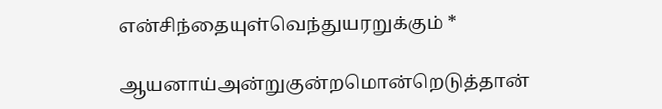என்சிந்தையுள்வெந்துயரறுக்கும் *

ஆயனாய்அன்றுகுன்றமொன்றெடுத்தான்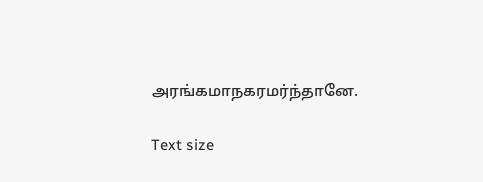அரங்கமாநகரமர்ந்தானே.

Text size